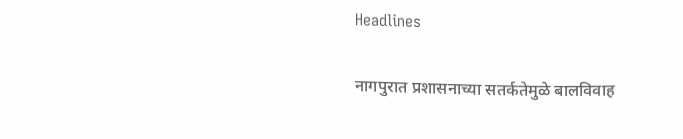Headlines

नागपुरात प्रशासनाच्या सतर्कतेमुळे बालविवाह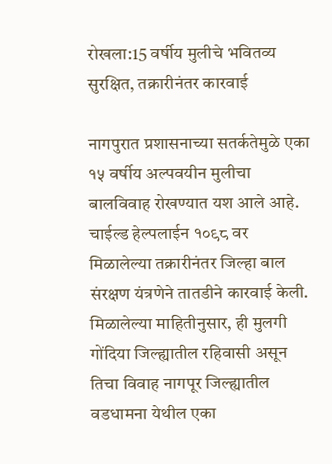रोखला:15 वर्षीय मुलीचे भवितव्य सुरक्षित, तक्रारीनंतर कारवाई

नागपुरात प्रशासनाच्या सतर्कतेमुळे एका १५ वर्षीय अल्पवयीन मुलीचा बालविवाह रोखण्यात यश आले आहे. चाईल्ड हेल्पलाईन १०९८ वर मिळालेल्या तक्रारीनंतर जिल्हा बाल संरक्षण यंत्रणेने तातडीने कारवाई केली. मिळालेल्या माहितीनुसार, ही मुलगी गोंदिया जिल्ह्यातील रहिवासी असून तिचा विवाह नागपूर जिल्ह्यातील वडधामना येथील एका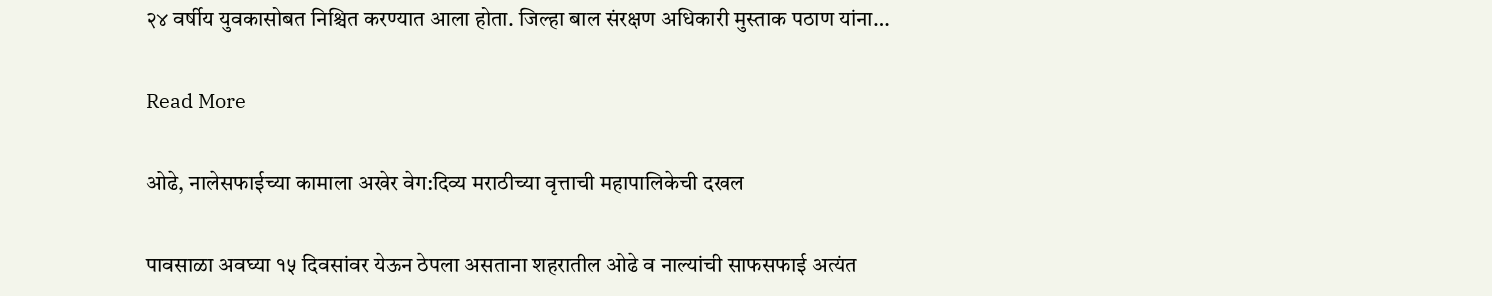२४ वर्षीय युवकासोबत निश्चित करण्यात आला होता. जिल्हा बाल संरक्षण अधिकारी मुस्ताक पठाण यांना…

Read More

ओढे, नालेसफाईच्या कामाला अखेर वेग:दिव्य मराठीच्या वृत्ताची महापालिकेची दखल

पावसाळा अवघ्या १५ दिवसांवर येऊन ठेपला असताना शहरातील ओढे व नाल्यांची साफसफाई अत्यंत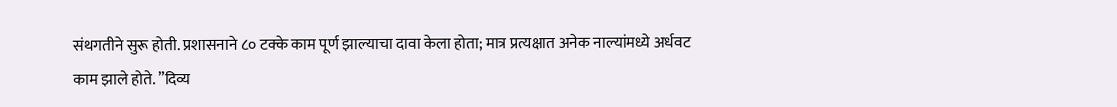संथगतीने सुरू होती. प्रशासनाने ८० टक्के काम पूर्ण झाल्याचा दावा केला होता; मात्र प्रत्यक्षात अनेक नाल्यांमध्ये अर्धवट काम झाले होते. ”दिव्य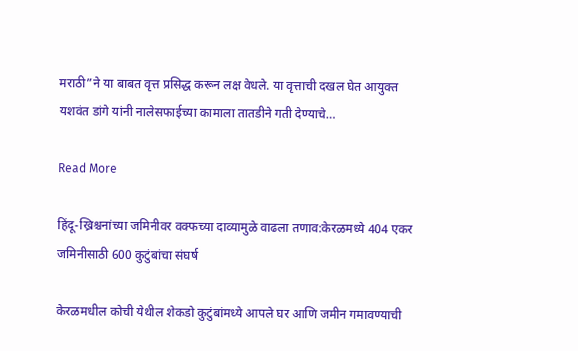मराठी”ने या बाबत वृत्त प्रसिद्ध करून लक्ष वेधले. या वृत्ताची दखल घेत आयुक्त यशवंत डांगे यांनी नालेसफाईच्या कामाला तातडीने गती देण्याचे…

Read More

हिंदू-ख्रिश्चनांच्या जमिनीवर वक्फच्या दाव्यामुळे वाढला तणाव:केरळमध्ये 404 एकर जमिनीसाठी 600 कुटुंबांचा संघर्ष

केरळमधील कोची येथील शेकडो कुटुंबांमध्ये आपले घर आणि जमीन गमावण्याची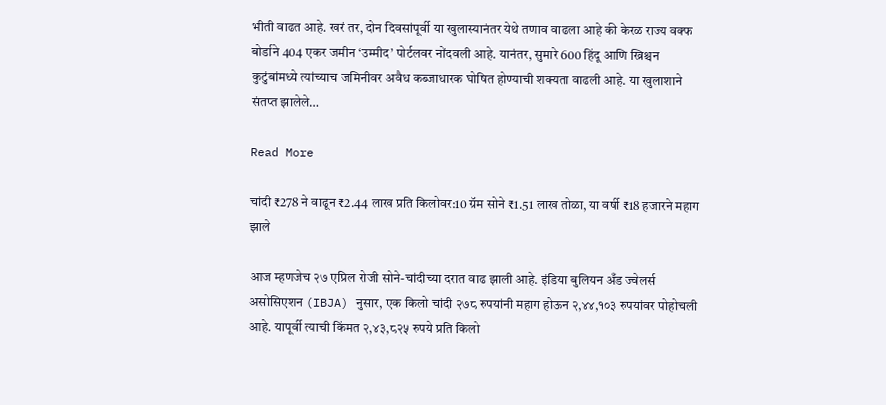भीती वाढत आहे. खरं तर, दोन दिवसांपूर्वी या खुलास्यानंतर येथे तणाव वाढला आहे की केरळ राज्य वक्फ बोर्डाने 404 एकर जमीन ‘उम्मीद’ पोर्टलवर नोंदवली आहे. यानंतर, सुमारे 600 हिंदू आणि ख्रिश्चन कुटुंबांमध्ये त्यांच्याच जमिनीवर अवैध कब्जाधारक घोषित होण्याची शक्यता वाढली आहे. या खुलाशाने संतप्त झालेले…

Read More

चांदी ₹278 ने वाढून ₹2.44 लाख प्रति किलोवर:10 ग्रॅम सोने ₹1.51 लाख तोळा, या वर्षी ₹18 हजारने महाग झाले

आज म्हणजेच २७ एप्रिल रोजी सोने-चांदीच्या दरात वाढ झाली आहे. इंडिया बुलियन अँड ज्वेलर्स असोसिएशन (IBJA) नुसार, एक किलो चांदी २७८ रुपयांनी महाग होऊन २,४४,१०३ रुपयांवर पोहोचली आहे. यापूर्वी त्याची किंमत २,४३,८२५ रुपये प्रति किलो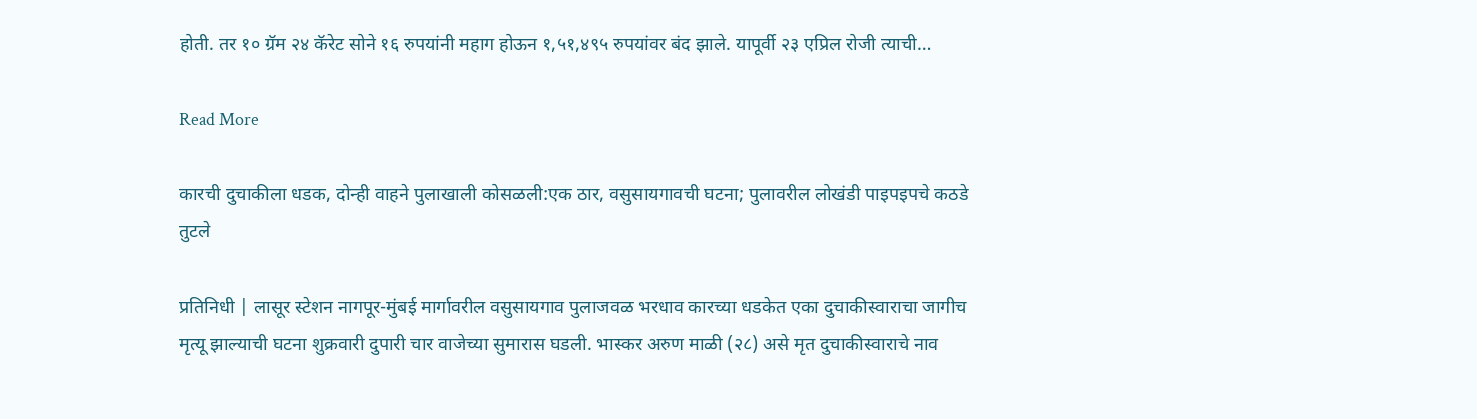होती. तर १० ग्रॅम २४ कॅरेट सोने १६ रुपयांनी महाग होऊन १,५१,४९५ रुपयांवर बंद झाले. यापूर्वी २३ एप्रिल रोजी त्याची…

Read More

कारची दुचाकीला धडक, दोन्ही वाहने पुलाखाली कोसळली:एक ठार, वसुसायगावची घटना; पुलावरील लोखंडी पाइपइपचे कठडे तुटले

प्रतिनिधी | लासूर स्टेशन नागपूर-मुंबई मार्गावरील वसुसायगाव पुलाजवळ भरधाव कारच्या धडकेत एका दुचाकीस्वाराचा जागीच मृत्यू झाल्याची घटना शुक्रवारी दुपारी चार वाजेच्या सुमारास घडली. भास्कर अरुण माळी (२८) असे मृत दुचाकीस्वाराचे नाव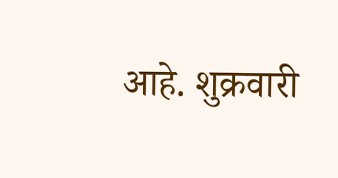आहे. शुक्रवारी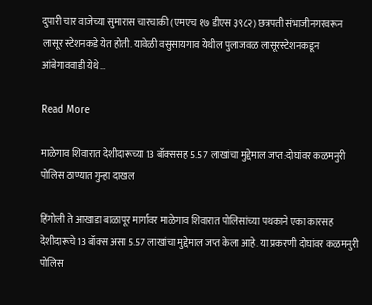दुपारी चार वाजेच्या सुमारास चारचाकी (एमएच १७ डीएस ३९८२) छत्रपती संभाजीनगरवरून लासूर स्टेशनकडे येत होती. यावेळी वसुसायगाव येथील पुलाजवळ लासूरस्टेशनकडून आंबेगाववाडी येथे…

Read More

माळेगाव शिवारात देशीदारूच्या 13 बॉक्ससह 5.57 लाखांचा मुद्देमाल जप्त:दोघांवर कळमनुरी पोलिस ठाण्यात गुन्हा दाखल

हिंगोली ते आखाडा बाळापूर मार्गावर माळेगाव शिवारात पोलिसांच्या पथकाने एका कारसह देशीदारूचे 13 बॉक्स असा 5.57 लाखांचा मुद्देमाल जप्त केला आहे. या प्रकरणी दोघांवर कळमनुरी पोलिस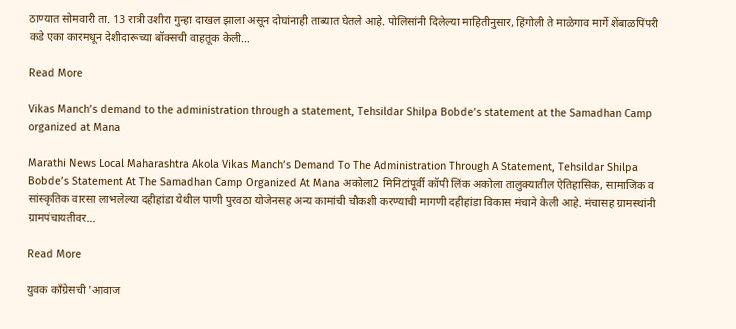ठाण्यात सोमवारी ता. 13 रात्री उशीरा गुन्हा दाखल झाला असून दोघांनाही ताब्यात घेतले आहे. पोलिसांनी दिलेल्या माहितीनुसार, हिंगोली ते माळेगाव मार्गे शेंबाळपिंपरी कडे एका कारमधून देशीदारूच्या बॉक्सची वाहतूक केली…

Read More

Vikas Manch’s demand to the administration through a statement, Tehsildar Shilpa Bobde’s statement at the Samadhan Camp organized at Mana

Marathi News Local Maharashtra Akola Vikas Manch’s Demand To The Administration Through A Statement, Tehsildar Shilpa Bobde’s Statement At The Samadhan Camp Organized At Mana अकोला2 मिनिटांपूर्वी कॉपी लिंक अकोला तालुक्यातील ऐतिहासिक, सामाजिक व सांस्कृतिक वारसा लाभलेल्या दहीहांडा येथील पाणी पुरवठा योजेनसह अन्य कामांची चौकशी करण्याची मागणी दहीहांडा विकास मंचाने केली आहे. मंचासह ग्रामस्थांनी ग्रामपंचायतीवर…

Read More

युवक काँग्रेसची 'आवाज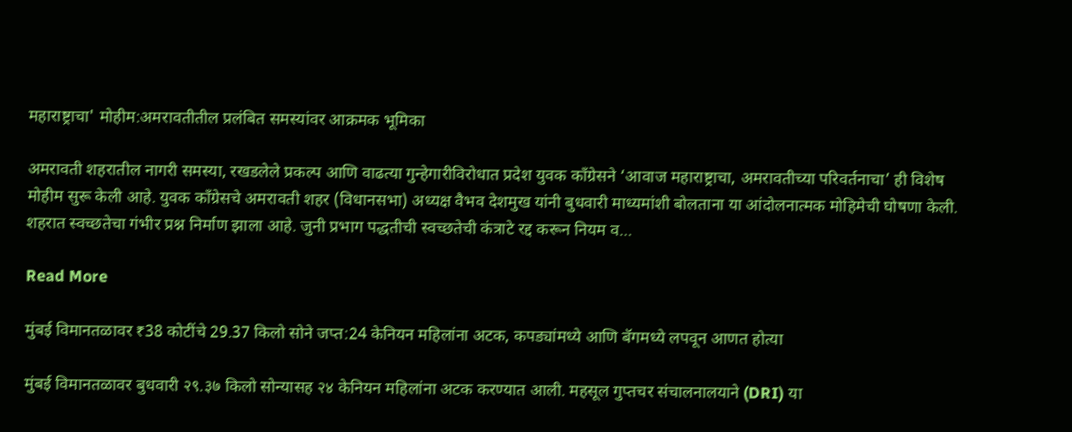महाराष्ट्राचा' मोहीम:अमरावतीतील प्रलंबित समस्यांवर आक्रमक भूमिका

अमरावती शहरातील नागरी समस्या, रखडलेले प्रकल्प आणि वाढत्या गुन्हेगारीविरोधात प्रदेश युवक काँग्रेसने ‘आवाज महाराष्ट्राचा, अमरावतीच्या परिवर्तनाचा’ ही विशेष मोहीम सुरू केली आहे. युवक काँग्रेसचे अमरावती शहर (विधानसभा) अध्यक्ष वैभव देशमुख यांनी बुधवारी माध्यमांशी बोलताना या आंदोलनात्मक मोहिमेची घोषणा केली. शहरात स्वच्छतेचा गंभीर प्रश्न निर्माण झाला आहे. जुनी प्रभाग पद्धतीची स्वच्छतेची कंत्राटे रद्द करून नियम व…

Read More

मुंबई विमानतळावर ₹38 कोटींचे 29.37 किलो सोने जप्त:24 केनियन महिलांना अटक, कपड्यांमध्ये आणि बॅगमध्ये लपवून आणत होत्या

मुंबई विमानतळावर बुधवारी २९.३७ किलो सोन्यासह २४ केनियन महिलांना अटक करण्यात आली. महसूल गुप्तचर संचालनालयाने (DRI) या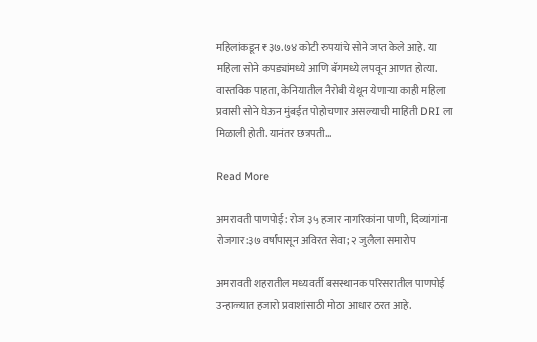महिलांकडून ₹३७.७४ कोटी रुपयांचे सोने जप्त केले आहे. या महिला सोने कपड्यांमध्ये आणि बॅगमध्ये लपवून आणत होत्या. वास्तविक पाहता, केनियातील नैरोबी येथून येणाऱ्या काही महिला प्रवासी सोने घेऊन मुंबईत पोहोचणार असल्याची माहिती DRI ला मिळाली होती. यानंतर छत्रपती…

Read More

अमरावती पाणपोई: रोज ३५ हजार नागरिकांना पाणी, दिव्यांगांना रोजगार:३७ वर्षांपासून अविरत सेवा; २ जुलैला समारोप

अमरावती शहरातील मध्यवर्ती बसस्थानक परिसरातील पाणपोई उन्हाळ्यात हजारो प्रवाशांसाठी मोठा आधार ठरत आहे.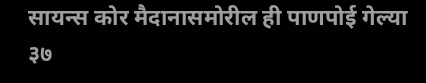सायन्स कोर मैदानासमोरील ही पाणपोई गेल्या ३७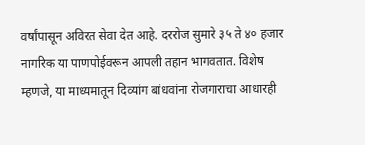वर्षांपासून अविरत सेवा देत आहे. दररोज सुमारे ३५ ते ४० हजार नागरिक या पाणपोईवरून आपली तहान भागवतात. विशेष म्हणजे, या माध्यमातून दिव्यांग बांधवांना रोजगाराचा आधारही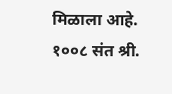मिळाला आहे. १००८ संत श्री.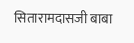सितारामदासजी बाबा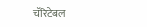चॅरिटेबल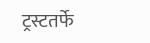ट्रस्टतर्फे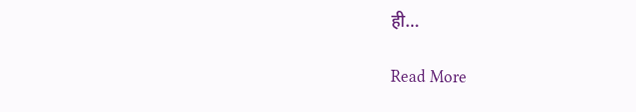ही…

Read More